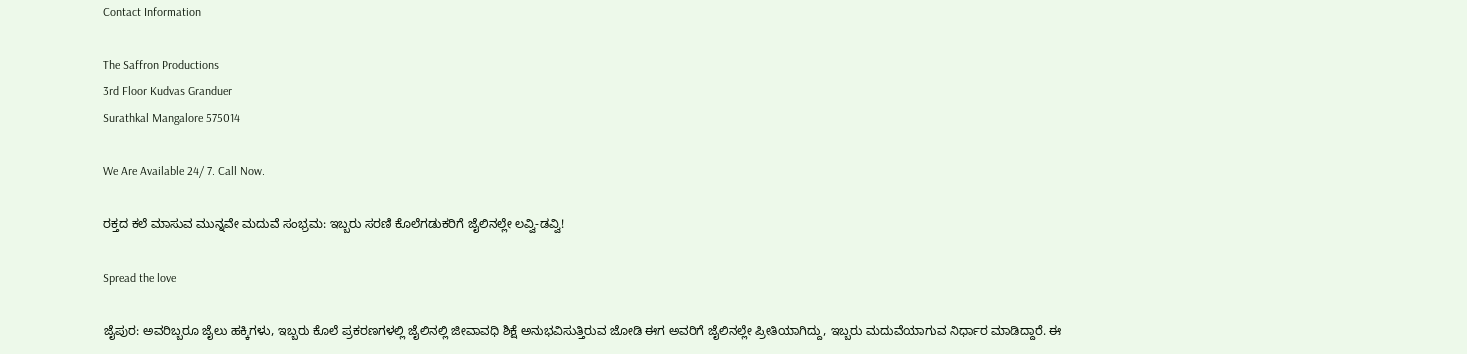Contact Information

The Saffron Productions
3rd Floor Kudvas Granduer
Surathkal Mangalore 575014

We Are Available 24/ 7. Call Now.

ರಕ್ತದ ಕಲೆ ಮಾಸುವ ಮುನ್ನವೇ ಮದುವೆ ಸಂಭ್ರಮ: ಇಬ್ಬರು ಸರಣಿ ಕೊಲೆಗಡುಕರಿಗೆ ಜೈಲಿನಲ್ಲೇ ಲವ್ವಿ-ಡವ್ವಿ!

Spread the love

ಜೈಪುರ: ಅವರಿಬ್ಬರೂ ಜೈಲು ಹಕ್ಕಿಗಳು, ಇಬ್ಬರು ಕೊಲೆ ಪ್ರಕರಣಗಳಲ್ಲಿ ಜೈಲಿನಲ್ಲಿ ಜೀವಾವಧಿ ಶಿಕ್ಷೆ ಅನುಭವಿಸುತ್ತಿರುವ ಜೋಡಿ ಈಗ ಅವರಿಗೆ ಜೈಲಿನಲ್ಲೇ ಪ್ರೀತಿಯಾಗಿದ್ದು, ಇಬ್ಬರು ಮದುವೆಯಾಗುವ ನಿರ್ಧಾರ ಮಾಡಿದ್ದಾರೆ. ಈ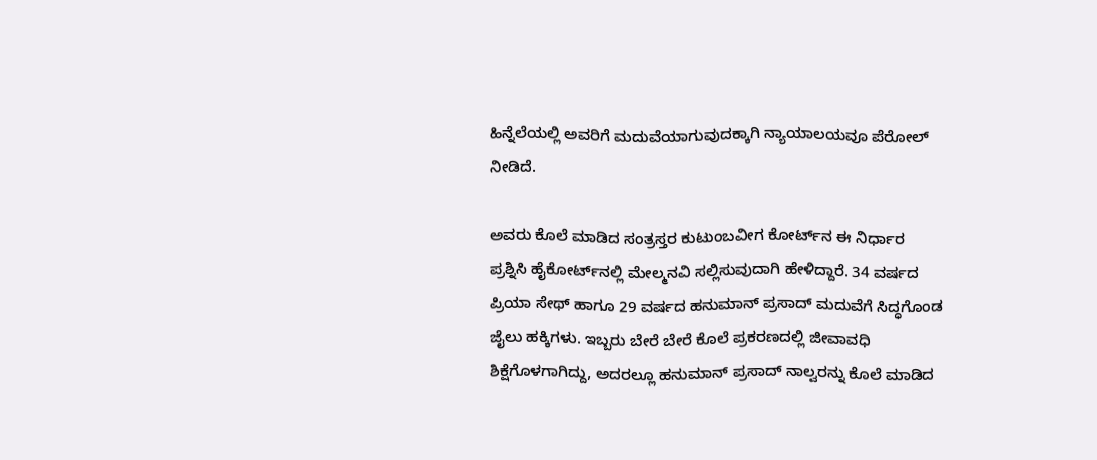ಹಿನ್ನೆಲೆಯಲ್ಲಿ ಅವರಿಗೆ ಮದುವೆಯಾಗುವುದಕ್ಕಾಗಿ ನ್ಯಾಯಾಲಯವೂ ಪೆರೋಲ್ ನೀಡಿದೆ.

ಅವರು ಕೊಲೆ ಮಾಡಿದ ಸಂತ್ರಸ್ತರ ಕುಟುಂಬವೀಗ ಕೋರ್ಟ್‌ನ ಈ ನಿರ್ಧಾರ ಪ್ರಶ್ನಿಸಿ ಹೈಕೋರ್ಟ್‌ನಲ್ಲಿ ಮೇಲ್ಮನವಿ ಸಲ್ಲಿಸುವುದಾಗಿ ಹೇಳಿದ್ದಾರೆ. 34 ವರ್ಷದ ಪ್ರಿಯಾ ಸೇಥ್ ಹಾಗೂ 29 ವರ್ಷದ ಹನುಮಾನ್ ಪ್ರಸಾದ್ ಮದುವೆಗೆ ಸಿದ್ಧಗೊಂಡ ಜೈಲು ಹಕ್ಕಿಗಳು. ಇಬ್ಬರು ಬೇರೆ ಬೇರೆ ಕೊಲೆ ಪ್ರಕರಣದಲ್ಲಿ ಜೀವಾವಧಿ ಶಿಕ್ಷೆಗೊಳಗಾಗಿದ್ದು, ಅದರಲ್ಲೂ ಹನುಮಾನ್ ಪ್ರಸಾದ್ ನಾಲ್ವರನ್ನು ಕೊಲೆ ಮಾಡಿದ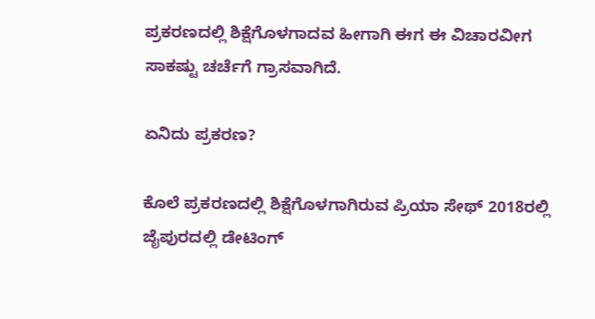ಪ್ರಕರಣದಲ್ಲಿ ಶಿಕ್ಷೆಗೊಳಗಾದವ ಹೀಗಾಗಿ ಈಗ ಈ ವಿಚಾರವೀಗ ಸಾಕಷ್ಟು ಚರ್ಚೆಗೆ ಗ್ರಾಸವಾಗಿದೆ.

ಏನಿದು ಪ್ರಕರಣ?

ಕೊಲೆ ಪ್ರಕರಣದಲ್ಲಿ ಶಿಕ್ಷೆಗೊಳಗಾಗಿರುವ ಪ್ರಿಯಾ ಸೇಥ್ 2018ರಲ್ಲಿ ಜೈಪುರದಲ್ಲಿ ಡೇಟಿಂಗ್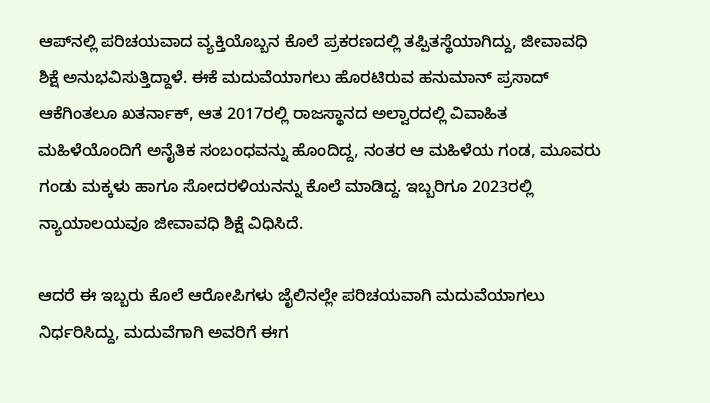ಆಪ್‌ನಲ್ಲಿ ಪರಿಚಯವಾದ ವ್ಯಕ್ತಿಯೊಬ್ಬನ ಕೊಲೆ ಪ್ರಕರಣದಲ್ಲಿ ತಪ್ಪಿತಸ್ಥೆಯಾಗಿದ್ದು, ಜೀವಾವಧಿ ಶಿಕ್ಷೆ ಅನುಭವಿಸುತ್ತಿದ್ದಾಳೆ. ಈಕೆ ಮದುವೆಯಾಗಲು ಹೊರಟಿರುವ ಹನುಮಾನ್ ಪ್ರಸಾದ್ ಆಕೆಗಿಂತಲೂ ಖತರ್ನಾಕ್, ಆತ 2017ರಲ್ಲಿ ರಾಜಸ್ಥಾನದ ಅಲ್ವಾರದಲ್ಲಿ ವಿವಾಹಿತ ಮಹಿಳೆಯೊಂದಿಗೆ ಅನೈತಿಕ ಸಂಬಂಧವನ್ನು ಹೊಂದಿದ್ದ, ನಂತರ ಆ ಮಹಿಳೆಯ ಗಂಡ, ಮೂವರು ಗಂಡು ಮಕ್ಕಳು ಹಾಗೂ ಸೋದರಳಿಯನನ್ನು ಕೊಲೆ ಮಾಡಿದ್ದ. ಇಬ್ಬರಿಗೂ 2023ರಲ್ಲಿ ನ್ಯಾಯಾಲಯವೂ ಜೀವಾವಧಿ ಶಿಕ್ಷೆ ವಿಧಿಸಿದೆ.

ಆದರೆ ಈ ಇಬ್ಬರು ಕೊಲೆ ಆರೋಪಿಗಳು ಜೈಲಿನಲ್ಲೇ ಪರಿಚಯವಾಗಿ ಮದುವೆಯಾಗಲು ನಿರ್ಧರಿಸಿದ್ದು, ಮದುವೆಗಾಗಿ ಅವರಿಗೆ ಈಗ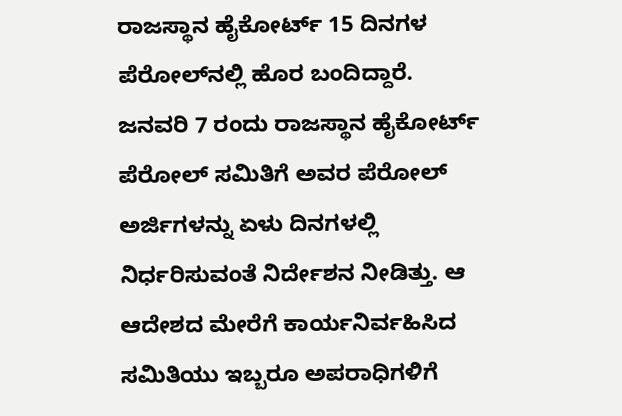ರಾಜಸ್ಥಾನ ಹೈಕೋರ್ಟ್ 15 ದಿನಗಳ ಪೆರೋಲ್‌ನಲ್ಲಿ ಹೊರ ಬಂದಿದ್ದಾರೆ. ಜನವರಿ 7 ರಂದು ರಾಜಸ್ಥಾನ ಹೈಕೋರ್ಟ್ ಪೆರೋಲ್ ಸಮಿತಿಗೆ ಅವರ ಪೆರೋಲ್ ಅರ್ಜಿಗಳನ್ನು ಏಳು ದಿನಗಳಲ್ಲಿ ನಿರ್ಧರಿಸುವಂತೆ ನಿರ್ದೇಶನ ನೀಡಿತ್ತು. ಆ ಆದೇಶದ ಮೇರೆಗೆ ಕಾರ್ಯನಿರ್ವಹಿಸಿದ ಸಮಿತಿಯು ಇಬ್ಬರೂ ಅಪರಾಧಿಗಳಿಗೆ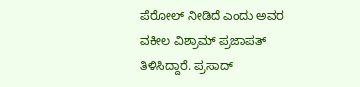ಪೆರೋಲ್ ನೀಡಿದೆ ಎಂದು ಅವರ ವಕೀಲ ವಿಶ್ರಾಮ್ ಪ್ರಜಾಪತ್ ತಿಳಿಸಿದ್ದಾರೆ. ಪ್ರಸಾದ್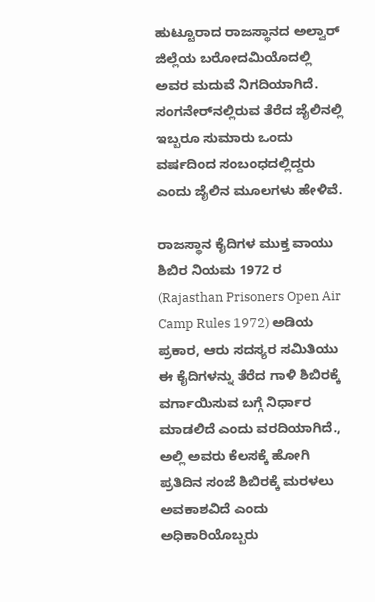ಹುಟ್ಟೂರಾದ ರಾಜಸ್ಥಾನದ ಅಲ್ವಾರ್ ಜಿಲ್ಲೆಯ ಬರೋದಮಿಯೊದಲ್ಲಿ ಅವರ ಮದುವೆ ನಿಗದಿಯಾಗಿದೆ. ಸಂಗನೇರ್‌ನಲ್ಲಿರುವ ತೆರೆದ ಜೈಲಿನಲ್ಲಿ ಇಬ್ಬರೂ ಸುಮಾರು ಒಂದು ವರ್ಷದಿಂದ ಸಂಬಂಧದಲ್ಲಿದ್ದರು ಎಂದು ಜೈಲಿನ ಮೂಲಗಳು ಹೇಳಿವೆ.

ರಾಜಸ್ಥಾನ ಕೈದಿಗಳ ಮುಕ್ತ ವಾಯು ಶಿಬಿರ ನಿಯಮ 1972 ರ (Rajasthan Prisoners Open Air Camp Rules 1972) ಅಡಿಯ ಪ್ರಕಾರ, ಆರು ಸದಸ್ಯರ ಸಮಿತಿಯು ಈ ಕೈದಿಗಳನ್ನು ತೆರೆದ ಗಾಳಿ ಶಿಬಿರಕ್ಕೆ ವರ್ಗಾಯಿಸುವ ಬಗ್ಗೆ ನಿರ್ಧಾರ ಮಾಡಲಿದೆ ಎಂದು ವರದಿಯಾಗಿದೆ., ಅಲ್ಲಿ ಅವರು ಕೆಲಸಕ್ಕೆ ಹೋಗಿ ಪ್ರತಿದಿನ ಸಂಜೆ ಶಿಬಿರಕ್ಕೆ ಮರಳಲು ಅವಕಾಶವಿದೆ ಎಂದು ಅಧಿಕಾರಿಯೊಬ್ಬರು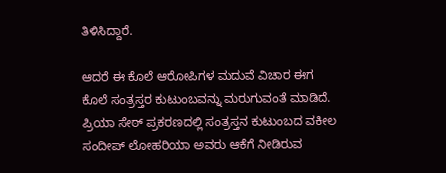ತಿಳಿಸಿದ್ದಾರೆ.

ಆದರೆ ಈ ಕೊಲೆ ಆರೋಪಿಗಳ ಮದುವೆ ವಿಚಾರ ಈಗ ಕೊಲೆ ಸಂತ್ರಸ್ತರ ಕುಟುಂಬವನ್ನು ಮರುಗುವಂತೆ ಮಾಡಿದೆ. ಪ್ರಿಯಾ ಸೇಠ್ ಪ್ರಕರಣದಲ್ಲಿ ಸಂತ್ರಸ್ತನ ಕುಟುಂಬದ ವಕೀಲ ಸಂದೀಪ್ ಲೋಹರಿಯಾ ಅವರು ಆಕೆಗೆ ನೀಡಿರುವ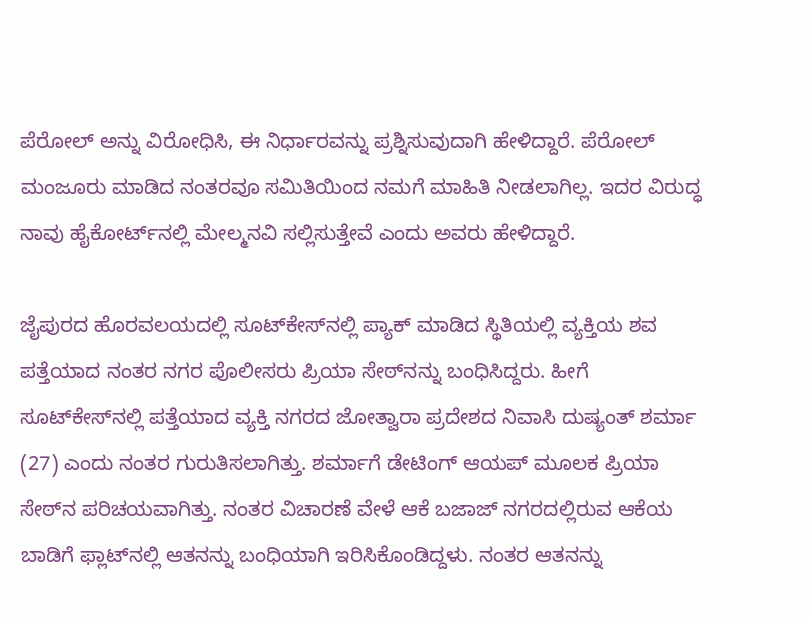ಪೆರೋಲ್ ಅನ್ನು ವಿರೋಧಿಸಿ, ಈ ನಿರ್ಧಾರವನ್ನು ಪ್ರಶ್ನಿಸುವುದಾಗಿ ಹೇಳಿದ್ದಾರೆ. ಪೆರೋಲ್ ಮಂಜೂರು ಮಾಡಿದ ನಂತರವೂ ಸಮಿತಿಯಿಂದ ನಮಗೆ ಮಾಹಿತಿ ನೀಡಲಾಗಿಲ್ಲ. ಇದರ ವಿರುದ್ಧ ನಾವು ಹೈಕೋರ್ಟ್‌ನಲ್ಲಿ ಮೇಲ್ಮನವಿ ಸಲ್ಲಿಸುತ್ತೇವೆ ಎಂದು ಅವರು ಹೇಳಿದ್ದಾರೆ.

ಜೈಪುರದ ಹೊರವಲಯದಲ್ಲಿ ಸೂಟ್‌ಕೇಸ್‌ನಲ್ಲಿ ಪ್ಯಾಕ್ ಮಾಡಿದ ಸ್ಥಿತಿಯಲ್ಲಿ ವ್ಯಕ್ತಿಯ ಶವ ಪತ್ತೆಯಾದ ನಂತರ ನಗರ ಪೊಲೀಸರು ಪ್ರಿಯಾ ಸೇಠ್‌ನನ್ನು ಬಂಧಿಸಿದ್ದರು. ಹೀಗೆ ಸೂಟ್‌ಕೇಸ್‌ನಲ್ಲಿ ಪತ್ತೆಯಾದ ವ್ಯಕ್ತಿ ನಗರದ ಜೋತ್ವಾರಾ ಪ್ರದೇಶದ ನಿವಾಸಿ ದುಷ್ಯಂತ್ ಶರ್ಮಾ (27) ಎಂದು ನಂತರ ಗುರುತಿಸಲಾಗಿತ್ತು. ಶರ್ಮಾಗೆ ಡೇಟಿಂಗ್ ಆಯಪ್ ಮೂಲಕ ಪ್ರಿಯಾ ಸೇಠ್‌ನ ಪರಿಚಯವಾಗಿತ್ತು. ನಂತರ ವಿಚಾರಣೆ ವೇಳೆ ಆಕೆ ಬಜಾಜ್ ನಗರದಲ್ಲಿರುವ ಆಕೆಯ ಬಾಡಿಗೆ ಫ್ಲಾಟ್‌ನಲ್ಲಿ ಆತನನ್ನು ಬಂಧಿಯಾಗಿ ಇರಿಸಿಕೊಂಡಿದ್ದಳು. ನಂತರ ಆತನನ್ನು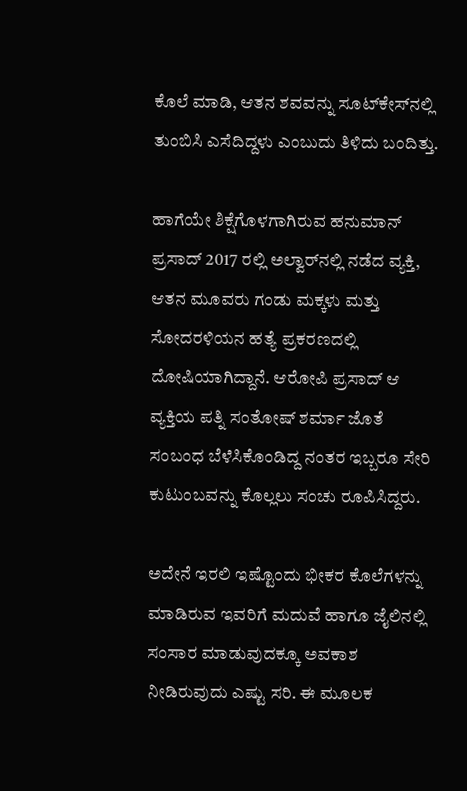ಕೊಲೆ ಮಾಡಿ, ಆತನ ಶವವನ್ನು ಸೂಟ್‌ಕೇಸ್‌ನಲ್ಲಿ ತುಂಬಿಸಿ ಎಸೆದಿದ್ದಳು ಎಂಬುದು ತಿಳಿದು ಬಂದಿತ್ತು.

ಹಾಗೆಯೇ ಶಿಕ್ಷೆಗೊಳಗಾಗಿರುವ ಹನುಮಾನ್ ಪ್ರಸಾದ್ 2017 ರಲ್ಲಿ ಅಲ್ವಾರ್‌ನಲ್ಲಿ ನಡೆದ ವ್ಯಕ್ತಿ, ಆತನ ಮೂವರು ಗಂಡು ಮಕ್ಕಳು ಮತ್ತು ಸೋದರಳಿಯನ ಹತ್ಯೆ ಪ್ರಕರಣದಲ್ಲಿ ದೋಷಿಯಾಗಿದ್ದಾನೆ. ಆರೋಪಿ ಪ್ರಸಾದ್ ಆ ವ್ಯಕ್ತಿಯ ಪತ್ನಿ ಸಂತೋಷ್ ಶರ್ಮಾ ಜೊತೆ ಸಂಬಂಧ ಬೆಳೆಸಿಕೊಂಡಿದ್ದ ನಂತರ ಇಬ್ಬರೂ ಸೇರಿ ಕುಟುಂಬವನ್ನು ಕೊಲ್ಲಲು ಸಂಚು ರೂಪಿಸಿದ್ದರು.

ಅದೇನೆ ಇರಲಿ ಇಷ್ಟೊಂದು ಭೀಕರ ಕೊಲೆಗಳನ್ನು ಮಾಡಿರುವ ಇವರಿಗೆ ಮದುವೆ ಹಾಗೂ ಜೈಲಿನಲ್ಲಿ ಸಂಸಾರ ಮಾಡುವುದಕ್ಕೂ ಅವಕಾಶ ನೀಡಿರುವುದು ಎಷ್ಟು ಸರಿ. ಈ ಮೂಲಕ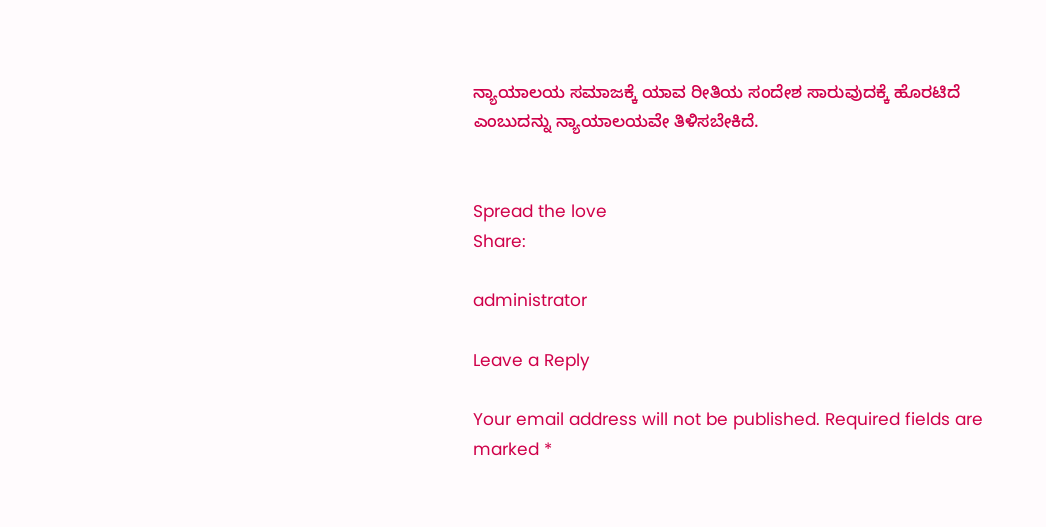ನ್ಯಾಯಾಲಯ ಸಮಾಜಕ್ಕೆ ಯಾವ ರೀತಿಯ ಸಂದೇಶ ಸಾರುವುದಕ್ಕೆ ಹೊರಟಿದೆ ಎಂಬುದನ್ನು ನ್ಯಾಯಾಲಯವೇ ತಿಳಿಸಬೇಕಿದೆ.


Spread the love
Share:

administrator

Leave a Reply

Your email address will not be published. Required fields are marked *